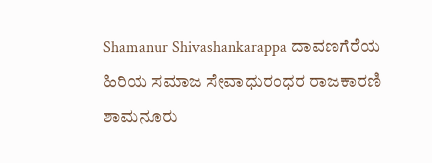Shamanur Shivashankarappa ದಾವಣಗೆರೆಯ ಹಿರಿಯ ಸಮಾಜ ಸೇವಾಧುರಂಧರ ರಾಜಕಾರಣಿ ಶಾಮನೂರು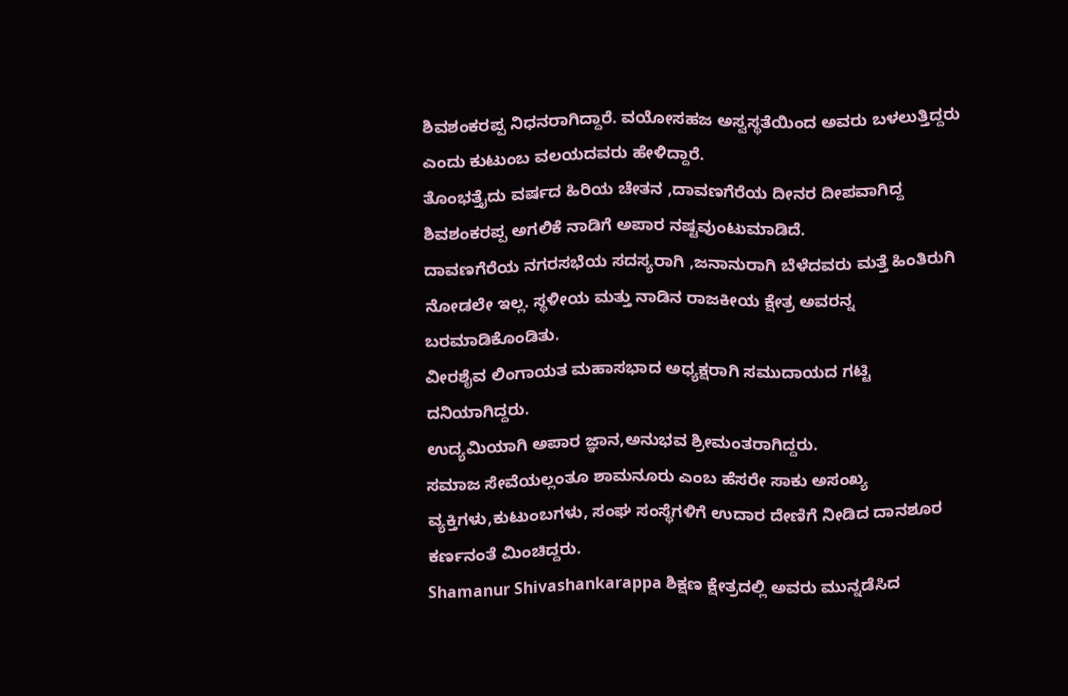ಶಿವಶಂಕರಪ್ಪ ನಿಧನರಾಗಿದ್ದಾರೆ. ವಯೋಸಹಜ ಅಸ್ವಸ್ಥತೆಯಿಂದ ಅವರು ಬಳಲುತ್ತಿದ್ದರು
ಎಂದು ಕುಟುಂಬ ವಲಯದವರು ಹೇಳಿದ್ದಾರೆ.
ತೊಂಭತ್ತೈದು ವರ್ಷದ ಹಿರಿಯ ಚೇತನ ,ದಾವಣಗೆರೆಯ ದೀನರ ದೀಪವಾಗಿದ್ದ
ಶಿವಶಂಕರಪ್ಪ ಅಗಲಿಕೆ ನಾಡಿಗೆ ಅಪಾರ ನಷ್ಟವುಂಟುಮಾಡಿದೆ.
ದಾವಣಗೆರೆಯ ನಗರಸಭೆಯ ಸದಸ್ಯರಾಗಿ ,ಜನಾನುರಾಗಿ ಬೆಳೆದವರು ಮತ್ತೆ ಹಿಂತಿರುಗಿ ನೋಡಲೇ ಇಲ್ಲ. ಸ್ಥಳೀಯ ಮತ್ತು ನಾಡಿನ ರಾಜಕೀಯ ಕ್ಷೇತ್ರ ಅವರನ್ನ ಬರಮಾಡಿಕೊಂಡಿತು.
ವೀರಶೈವ ಲಿಂಗಾಯತ ಮಹಾಸಭಾದ ಅಧ್ಯಕ್ಷರಾಗಿ ಸಮುದಾಯದ ಗಟ್ಟಿ ದನಿಯಾಗಿದ್ದರು.
ಉದ್ಯಮಿಯಾಗಿ ಅಪಾರ ಜ್ಞಾನ,ಅನುಭವ ಶ್ರೀಮಂತರಾಗಿದ್ದರು.
ಸಮಾಜ ಸೇವೆಯಲ್ಲಂತೂ ಶಾಮನೂರು ಎಂಬ ಹೆಸರೇ ಸಾಕು ಅಸಂಖ್ಯ ವ್ಯಕ್ತಿಗಳು,ಕುಟುಂಬಗಳು, ಸಂಘ ಸಂಸ್ಥೆಗಳಿಗೆ ಉದಾರ ದೇಣಿಗೆ ನೀಡಿದ ದಾನಶೂರ ಕರ್ಣನಂತೆ ಮಿಂಚಿದ್ದರು.
Shamanur Shivashankarappa ಶಿಕ್ಷಣ ಕ್ಷೇತ್ರದಲ್ಲಿ ಅವರು ಮುನ್ನಡೆಸಿದ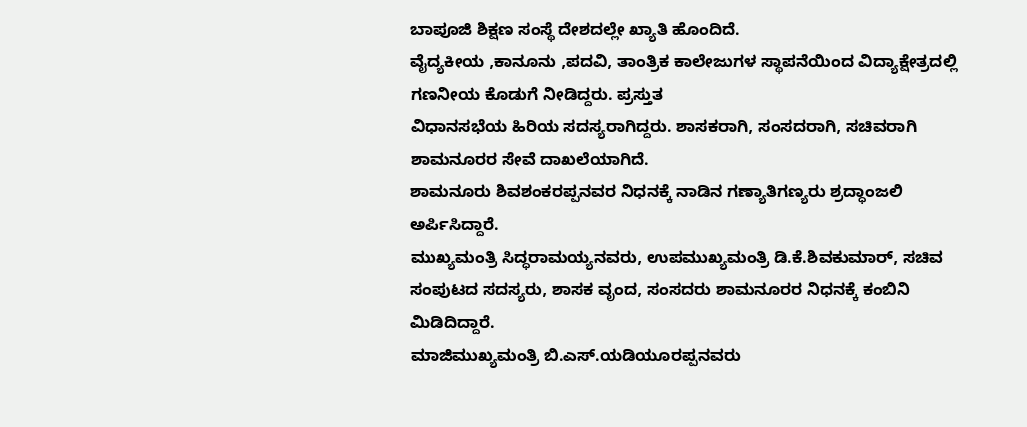ಬಾಪೂಜಿ ಶಿಕ್ಷಣ ಸಂಸ್ಥೆ ದೇಶದಲ್ಲೇ ಖ್ಯಾತಿ ಹೊಂದಿದೆ.
ವೈದ್ಯಕೀಯ ,ಕಾನೂನು ,ಪದವಿ, ತಾಂತ್ರಿಕ ಕಾಲೇಜುಗಳ ಸ್ಥಾಪನೆಯಿಂದ ವಿದ್ಯಾಕ್ಷೇತ್ರದಲ್ಲಿ ಗಣನೀಯ ಕೊಡುಗೆ ನೀಡಿದ್ದರು. ಪ್ರಸ್ತುತ
ವಿಧಾನಸಭೆಯ ಹಿರಿಯ ಸದಸ್ಯರಾಗಿದ್ದರು. ಶಾಸಕರಾಗಿ, ಸಂಸದರಾಗಿ, ಸಚಿವರಾಗಿ ಶಾಮನೂರರ ಸೇವೆ ದಾಖಲೆಯಾಗಿದೆ.
ಶಾಮನೂರು ಶಿವಶಂಕರಪ್ಪನವರ ನಿಧನಕ್ಕೆ ನಾಡಿನ ಗಣ್ಯಾತಿಗಣ್ಯರು ಶ್ರದ್ಧಾಂಜಲಿ ಅರ್ಪಿಸಿದ್ದಾರೆ.
ಮುಖ್ಯಮಂತ್ರಿ ಸಿದ್ಧರಾಮಯ್ಯನವರು, ಉಪಮುಖ್ಯಮಂತ್ರಿ ಡಿ.ಕೆ.ಶಿವಕುಮಾರ್, ಸಚಿವ ಸಂಪುಟದ ಸದಸ್ಯರು, ಶಾಸಕ ವೃಂದ, ಸಂಸದರು ಶಾಮನೂರರ ನಿಧನಕ್ಕೆ ಕಂಬಿನಿ ಮಿಡಿದಿದ್ದಾರೆ.
ಮಾಜಿಮುಖ್ಯಮಂತ್ರಿ ಬಿ.ಎಸ್.ಯಡಿಯೂರಪ್ಪನವರು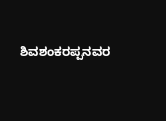ಶಿವಶಂಕರಪ್ಪನವರ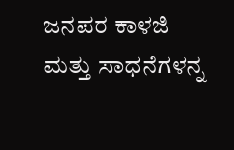ಜನಪರ ಕಾಳಜಿ ಮತ್ತು ಸಾಧನೆಗಳನ್ನ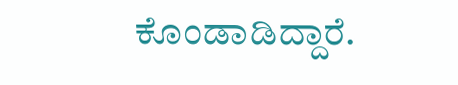ಕೊಂಡಾಡಿದ್ದಾರೆ.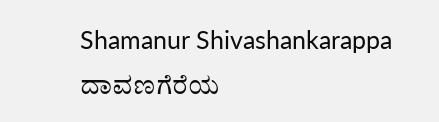Shamanur Shivashankarappa ದಾವಣಗೆರೆಯ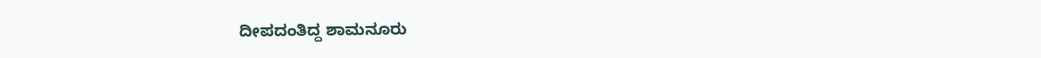ದೀಪದಂತಿದ್ದ ಶಾಮನೂರು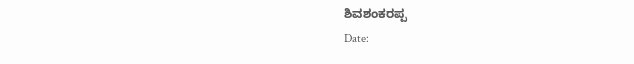ಶಿವಶಂಕರಪ್ಪ
Date: